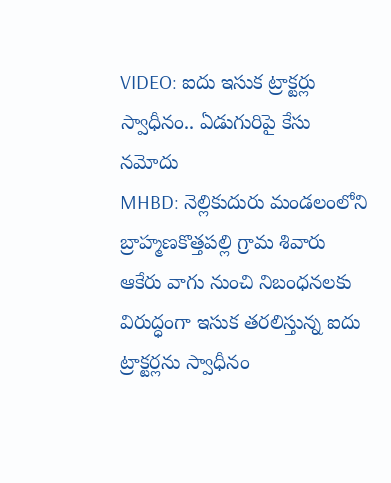VIDEO: ఐదు ఇసుక ట్రాక్టర్లు స్వాధీనం.. ఏడుగురిపై కేసు నమోదు
MHBD: నెల్లికుదురు మండలంలోని బ్రాహ్మణకొత్తపల్లి గ్రామ శివారు ఆకేరు వాగు నుంచి నిబంధనలకు విరుద్ధంగా ఇసుక తరలిస్తున్న ఐదు ట్రాక్టర్లను స్వాధీనం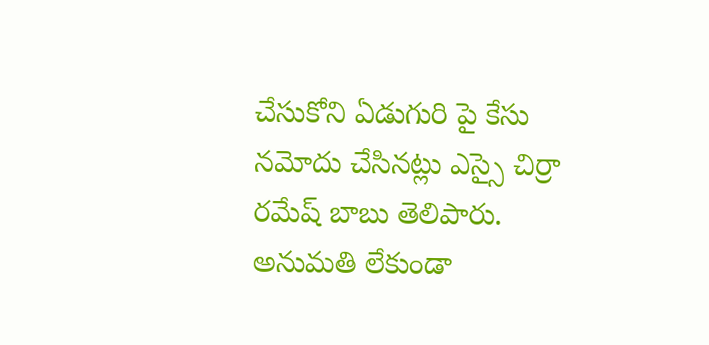చేసుకోని ఏడుగురి పై కేసు నమోదు చేసినట్లు ఎస్సై చిర్రా రమేష్ బాబు తెలిపారు. అనుమతి లేకుండా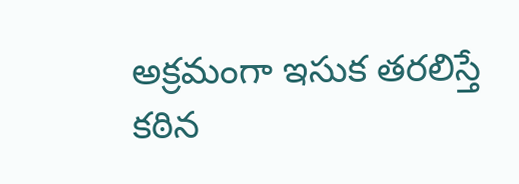అక్రమంగా ఇసుక తరలిస్తే కఠిన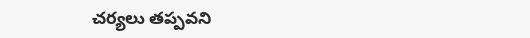చర్యలు తప్పవని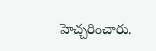హెచ్చరించారు.